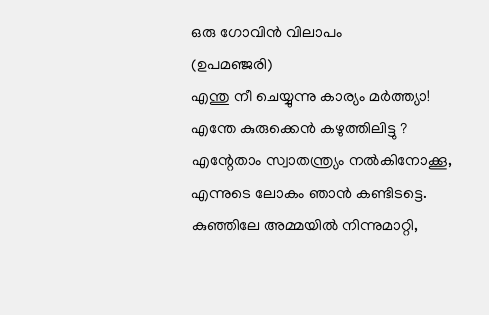ഒരു ഗോവിൻ വിലാപം
(ഉപമഞ്ജരി)
എന്തു നീ ചെയ്യുന്നു കാര്യം മർത്ത്യാ!
എന്തേ കുരുക്കെൻ കഴുത്തിലിട്ടു ?
എന്റേതാം സ്വാതന്ത്ര്യം നൽകിനോക്കൂ,
എന്നുടെ ലോകം ഞാൻ കണ്ടിടട്ടെ.
കുഞ്ഞിലേ അമ്മയിൽ നിന്നുമാറ്റി,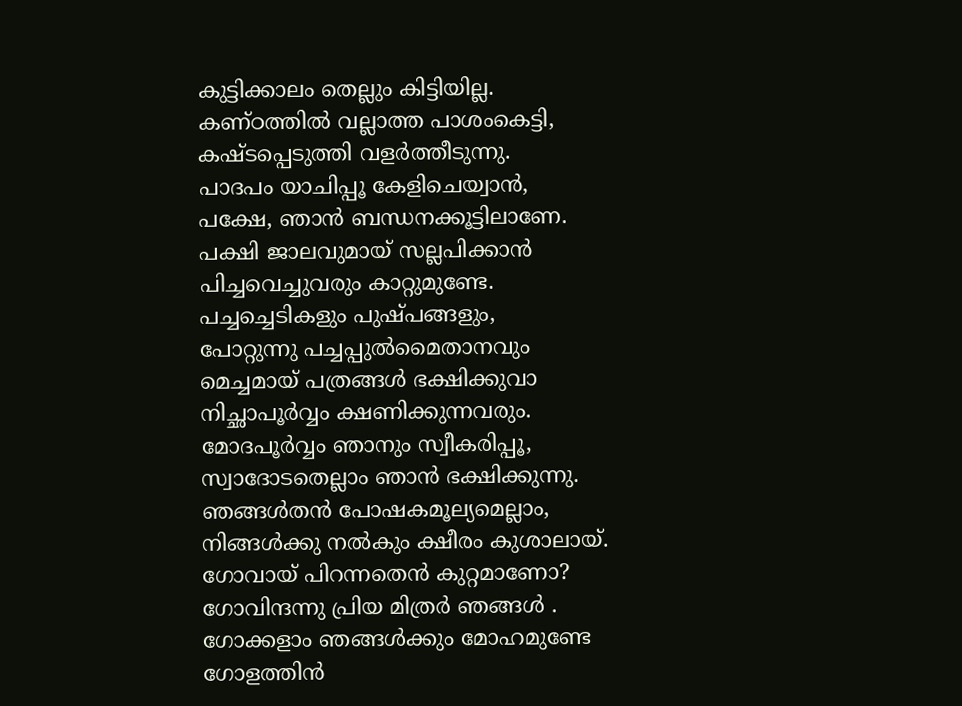കുട്ടിക്കാലം തെല്ലും കിട്ടിയില്ല.
കണ്ഠത്തിൽ വല്ലാത്ത പാശംകെട്ടി,
കഷ്ടപ്പെടുത്തി വളർത്തീടുന്നു.
പാദപം യാചിപ്പൂ കേളിചെയ്വാൻ,
പക്ഷേ, ഞാൻ ബന്ധനക്കൂട്ടിലാണേ.
പക്ഷി ജാലവുമായ് സല്ലപിക്കാൻ
പിച്ചവെച്ചുവരും കാറ്റുമുണ്ടേ.
പച്ചച്ചെടികളും പുഷ്പങ്ങളും,
പോറ്റുന്നു പച്ചപ്പുൽമൈതാനവും
മെച്ചമായ് പത്രങ്ങൾ ഭക്ഷിക്കുവാ
നിച്ഛാപൂർവ്വം ക്ഷണിക്കുന്നവരും.
മോദപൂർവ്വം ഞാനും സ്വീകരിപ്പൂ,
സ്വാദോടതെല്ലാം ഞാൻ ഭക്ഷിക്കുന്നു.
ഞങ്ങൾതൻ പോഷകമൂല്യമെല്ലാം,
നിങ്ങൾക്കു നൽകും ക്ഷീരം കുശാലായ്.
ഗോവായ് പിറന്നതെൻ കുറ്റമാണോ?
ഗോവിന്ദന്നു പ്രിയ മിത്രർ ഞങ്ങൾ .
ഗോക്കളാം ഞങ്ങൾക്കും മോഹമുണ്ടേ
ഗോളത്തിൻ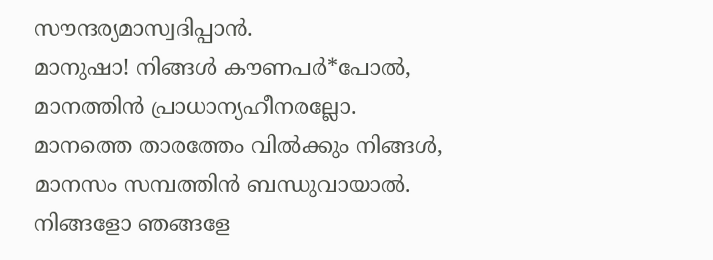സൗന്ദര്യമാസ്വദിപ്പാൻ.
മാനുഷാ! നിങ്ങൾ കൗണപർ*പോൽ,
മാനത്തിൻ പ്രാധാന്യഹീനരല്ലോ.
മാനത്തെ താരത്തേം വിൽക്കും നിങ്ങൾ,
മാനസം സമ്പത്തിൻ ബന്ധുവായാൽ.
നിങ്ങളോ ഞങ്ങളേ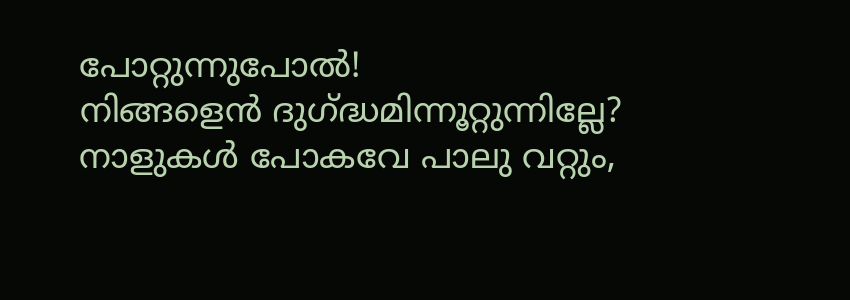പോറ്റുന്നുപോൽ!
നിങ്ങളെൻ ദുഗ്ദ്ധമിന്നൂറ്റുന്നില്ലേ?
നാളുകൾ പോകവേ പാലു വറ്റും,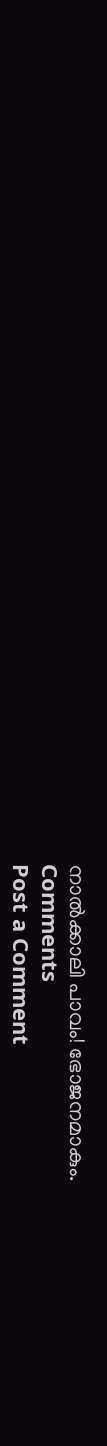നാൽക്കാലി പാവം! ഭോജനമാകും.
Comments
Post a Comment